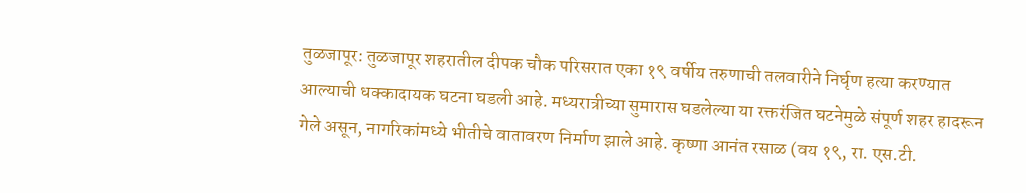तुळजापूर: तुळजापूर शहरातील दीपक चौक परिसरात एका १९ वर्षीय तरुणाची तलवारीने निर्घृण हत्या करण्यात आल्याची धक्कादायक घटना घडली आहे. मध्यरात्रीच्या सुमारास घडलेल्या या रक्तरंजित घटनेमुळे संपूर्ण शहर हादरून गेले असून, नागरिकांमध्ये भीतीचे वातावरण निर्माण झाले आहे. कृष्णा आनंत रसाळ (वय १९, रा. एस.टी.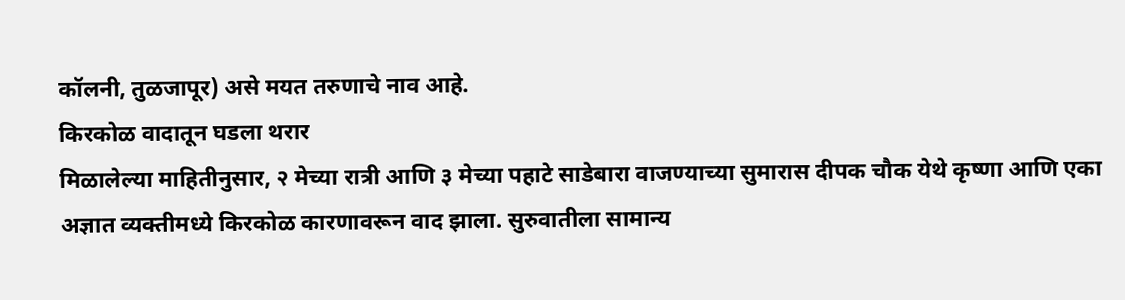कॉलनी, तुळजापूर) असे मयत तरुणाचे नाव आहे.
किरकोळ वादातून घडला थरार
मिळालेल्या माहितीनुसार, २ मेच्या रात्री आणि ३ मेच्या पहाटे साडेबारा वाजण्याच्या सुमारास दीपक चौक येथे कृष्णा आणि एका अज्ञात व्यक्तीमध्ये किरकोळ कारणावरून वाद झाला. सुरुवातीला सामान्य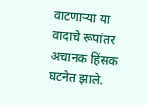वाटणाऱ्या या वादाचे रूपांतर अचानक हिंसक घटनेत झाले.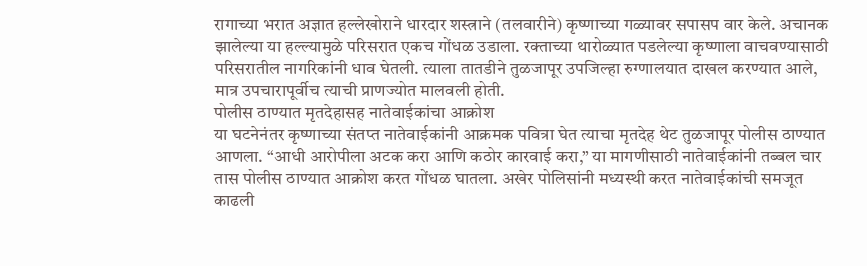रागाच्या भरात अज्ञात हल्लेखोराने धारदार शस्त्राने (तलवारीने) कृष्णाच्या गळ्यावर सपासप वार केले. अचानक झालेल्या या हल्ल्यामुळे परिसरात एकच गोंधळ उडाला. रक्ताच्या थारोळ्यात पडलेल्या कृष्णाला वाचवण्यासाठी परिसरातील नागरिकांनी धाव घेतली. त्याला तातडीने तुळजापूर उपजिल्हा रुग्णालयात दाखल करण्यात आले, मात्र उपचारापूर्वीच त्याची प्राणज्योत मालवली होती.
पोलीस ठाण्यात मृतदेहासह नातेवाईकांचा आक्रोश
या घटनेनंतर कृष्णाच्या संतप्त नातेवाईकांनी आक्रमक पवित्रा घेत त्याचा मृतदेह थेट तुळजापूर पोलीस ठाण्यात आणला. “आधी आरोपीला अटक करा आणि कठोर कारवाई करा,” या मागणीसाठी नातेवाईकांनी तब्बल चार तास पोलीस ठाण्यात आक्रोश करत गोंधळ घातला. अखेर पोलिसांनी मध्यस्थी करत नातेवाईकांची समजूत काढली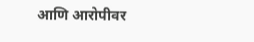आणि आरोपीवर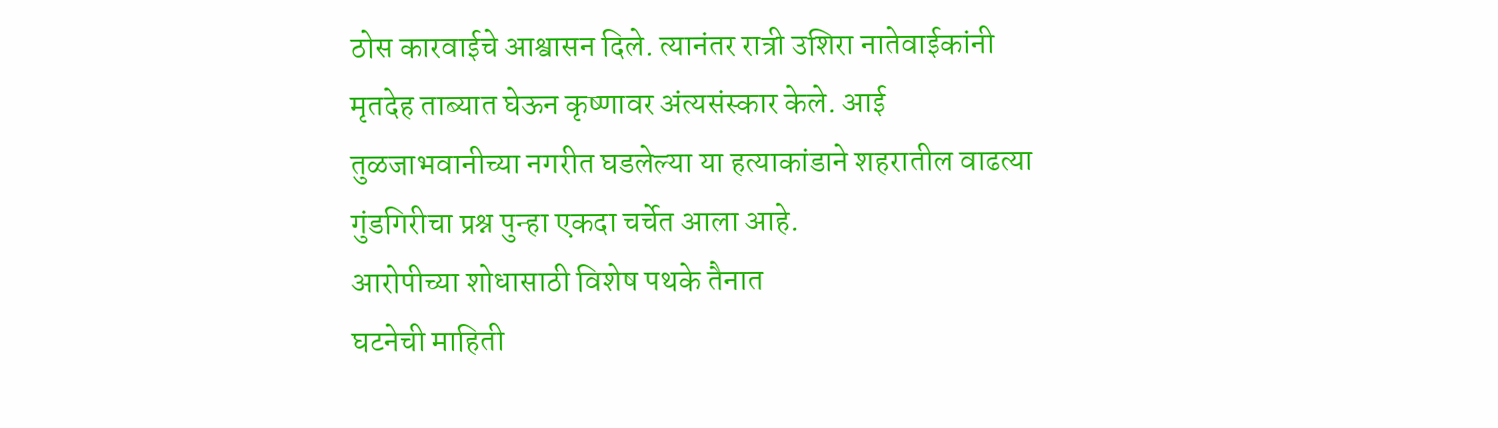ठोस कारवाईचे आश्वासन दिले. त्यानंतर रात्री उशिरा नातेवाईकांनी मृतदेह ताब्यात घेऊन कृष्णावर अंत्यसंस्कार केले. आई तुळजाभवानीच्या नगरीत घडलेल्या या हत्याकांडाने शहरातील वाढत्या गुंडगिरीचा प्रश्न पुन्हा एकदा चर्चेत आला आहे.
आरोपीच्या शोधासाठी विशेष पथके तैनात
घटनेची माहिती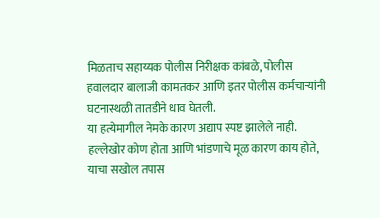मिळताच सहाय्यक पोलीस निरीक्षक कांबळे, पोलीस हवालदार बालाजी कामतकर आणि इतर पोलीस कर्मचाऱ्यांनी घटनास्थळी तातडीने धाव घेतली.
या हत्येमागील नेमके कारण अद्याप स्पष्ट झालेले नाही. हल्लेखोर कोण होता आणि भांडणाचे मूळ कारण काय होते, याचा सखोल तपास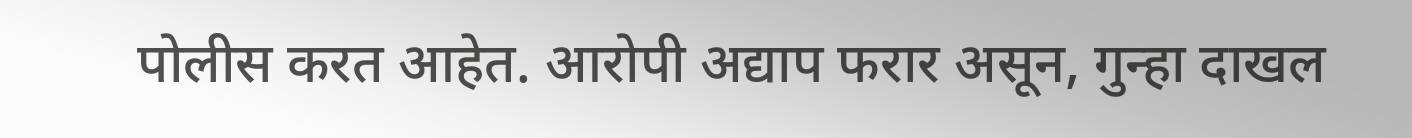पोलीस करत आहेत. आरोपी अद्याप फरार असून, गुन्हा दाखल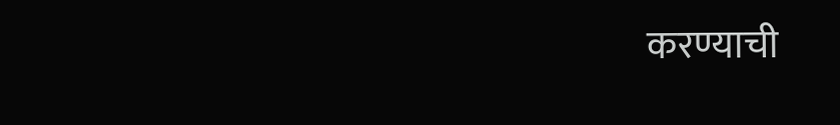करण्याची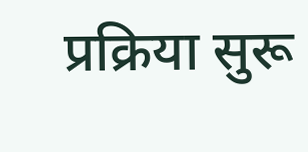प्रक्रिया सुरू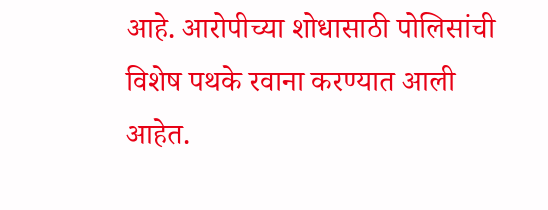आहे. आरोपीच्या शोधासाठी पोलिसांची विशेष पथके रवाना करण्यात आली आहेत.